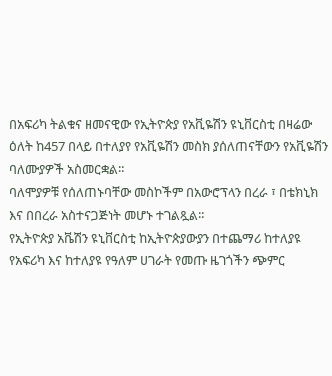በአፍሪካ ትልቁና ዘመናዊው የኢትዮጵያ የአቪዬሽን ዩኒቨርስቲ በዛሬው ዕለት ከ457 በላይ በተለያየ የአቪዬሽን መስክ ያሰለጠናቸውን የአቪዬሽን ባለሙያዎች አስመርቋል።
ባለሞያዎቹ የሰለጠኑባቸው መስኮችም በአውሮፕላን በረራ ፣ በቴክኒክ እና በበረራ አስተናጋጅነት መሆኑ ተገልጿል።
የኢትዮጵያ አቬሽን ዩኒቨርስቲ ከኢትዮጵያውያን በተጨማሪ ከተለያዩ የአፍሪካ እና ከተለያዩ የዓለም ሀገራት የመጡ ዜገጎችን ጭምር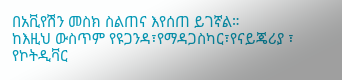በአቪየሽን መስክ ስልጠና እየሰጠ ይገኛል።
ከእዚህ ውስጥም የዩጋንዳ፣የማዳጋስካር፣የናይጄሪያ ፣ የኮትዲቫር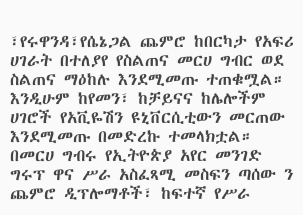፣የሩዋንዳ፣የሴኔጋል ጨምሮ ከበርካታ የአፍሪ ሀገራት በተለያየ የስልጠና መርሀ ግብር ወደ ስልጠና ማዕከሉ እንደሚመጡ ተጠቁሟል።
እንዲሁም ከየመን፣ ከቻይናና ከሌሎችም ሀገሮች የአቪዬሽን ዩኒቨርሲቲውን መርጠው እንደሚመጡ በመድረኩ ተመላክቷል።
በመርሀ ግብሩ የኢትዮጵያ አየር መንገድ ግሩፕ ዋና ሥራ አስፈጻሚ መስፍን ጣሰው ን ጨምሮ ዲፕሎማቶች፣ ከፍተኛ የሥራ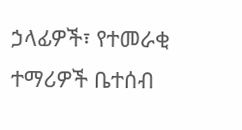ኃላፊዎች፣ የተመራቂ ተማሪዎች ቤተሰብ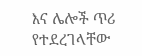እና ሌሎች ጥሪ የተደረገላቸው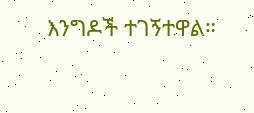እንግዶች ተገኝተዋል።